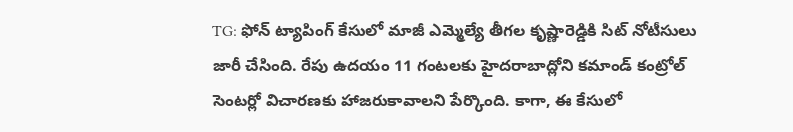TG: ఫోన్ ట్యాపింగ్ కేసులో మాజీ ఎమ్మెల్యే తీగల కృష్ణారెడ్డికి సిట్ నోటీసులు జారీ చేసింది. రేపు ఉదయం 11 గంటలకు హైదరాబాద్లోని కమాండ్ కంట్రోల్ సెంటర్లో విచారణకు హాజరుకావాలని పేర్కొంది. కాగా, ఈ కేసులో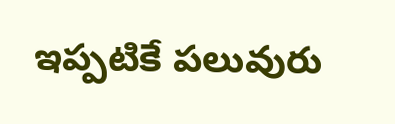ఇప్పటికే పలువురు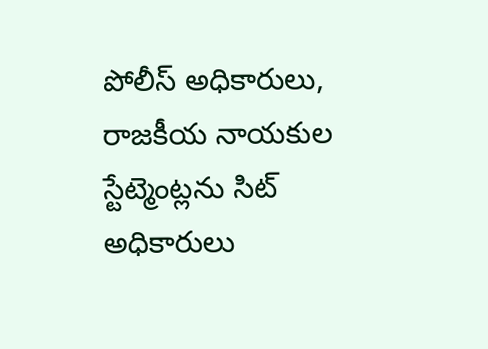పోలీస్ అధికారులు, రాజకీయ నాయకుల స్టేట్మెంట్లను సిట్ అధికారులు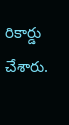రికార్డు చేశారు.